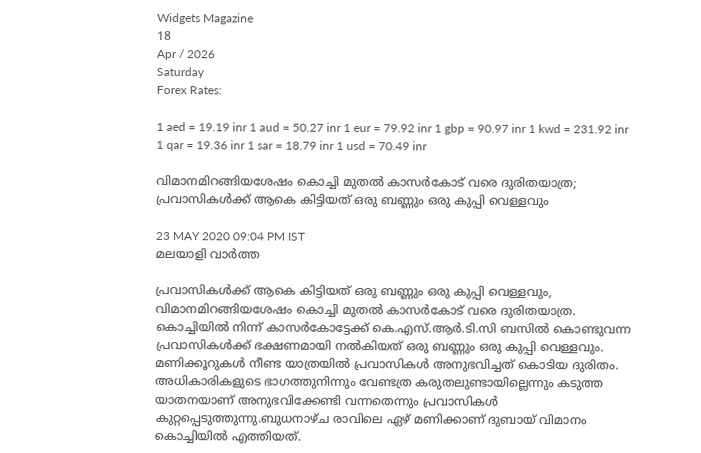Widgets Magazine
18
Apr / 2026
Saturday
Forex Rates:

1 aed = 19.19 inr 1 aud = 50.27 inr 1 eur = 79.92 inr 1 gbp = 90.97 inr 1 kwd = 231.92 inr 1 qar = 19.36 inr 1 sar = 18.79 inr 1 usd = 70.49 inr

വിമാനമിറങ്ങിയശേഷം കൊച്ചി മുതൽ കാസർകോട് വരെ ദുരിതയാത്ര; പ്രവാസികൾക്ക് ആകെ കിട്ടിയത് ഒരു ബണ്ണും ഒരു കുപ്പി വെള്ളവും

23 MAY 2020 09:04 PM IST
മലയാളി വാര്‍ത്ത

പ്രവാസികൾക്ക് ആകെ കിട്ടിയത് ഒരു ബണ്ണും ഒരു കുപ്പി വെള്ളവും, വിമാനമിറങ്ങിയശേഷം കൊച്ചി മുതൽ കാസർകോട് വരെ ദുരിതയാത്ര. കൊച്ചിയിൽ നിന്ന് കാസർകോട്ടേക്ക് കെ.എസ്.ആർ.ടി.സി ബസിൽ കൊണ്ടുവന്ന പ്രവാസികൾക്ക് ഭക്ഷണമായി നല്‍കിയത് ഒരു ബണ്ണും ഒരു കുപ്പി വെള്ളവും. മണിക്കൂറുകൾ നീണ്ട യാത്രയിൽ പ്രവാസികൾ അനുഭവിച്ചത് കൊടിയ ദുരിതം. അധികാരികളുടെ ഭാഗത്തുനിന്നും വേണ്ടത്ര കരുതലുണ്ടായില്ലെന്നും കടുത്ത യാതനയാണ് അനുഭവിക്കേണ്ടി വന്നതെന്നും പ്രവാസികൾ കുറ്റപ്പെടുത്തുന്നു.ബുധനാഴ്ച രാവിലെ ഏഴ് മണിക്കാണ് ദുബായ് വിമാനം കൊച്ചിയിൽ എത്തിയത്.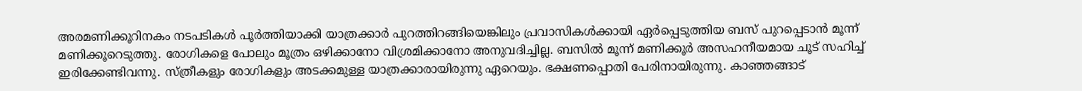അരമണിക്കൂറിനകം നടപടികൾ പൂർത്തിയാക്കി യാത്രക്കാർ പുറത്തിറങ്ങിയെങ്കിലും പ്രവാസികൾക്കായി ഏർപ്പെടുത്തിയ ബസ് പുറപ്പെടാൻ മൂന്ന് മണിക്കൂറെടുത്തു. രോഗികളെ പോലും മൂത്രം ഒഴിക്കാനോ വിശ്രമിക്കാനോ അനുവദിച്ചില്ല. ബസിൽ മൂന്ന് മണിക്കൂർ അസഹനീയമായ ചൂട് സഹിച്ച് ഇരിക്കേണ്ടിവന്നു. സ്ത്രീകളും രോഗികളും അടക്കമുള്ള യാത്രക്കാരായിരുന്നു ഏറെയും. ഭക്ഷണപ്പൊതി പേരിനായിരുന്നു. കാഞ്ഞങ്ങാട്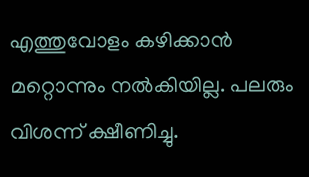എത്തുവോളം കഴിക്കാൻ മറ്റൊന്നും നല്‍കിയില്ല. പലരും വിശന്ന് ക്ഷീണിച്ചു.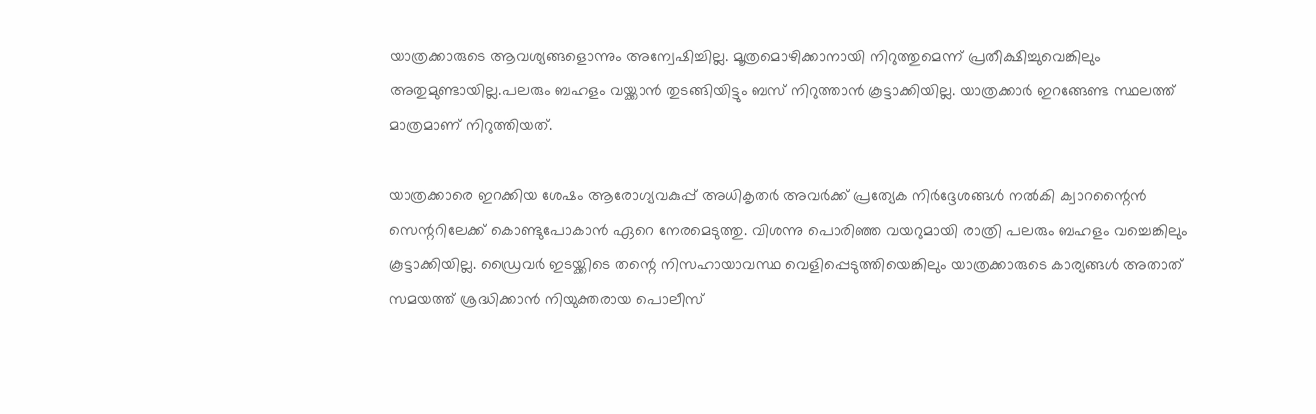യാത്രക്കാരുടെ ആവശ്യങ്ങളൊന്നും അന്വേഷിച്ചില്ല. മൂത്രമൊഴിക്കാനായി നിറുത്തുമെന്ന് പ്രതീക്ഷിച്ചുവെങ്കിലും അതുമുണ്ടായില്ല.പലരും ബഹളം വയ്ക്കാൻ തുടങ്ങിയിട്ടും ബസ് നിറുത്താൻ കൂട്ടാക്കിയില്ല. യാത്രക്കാർ ഇറങ്ങേണ്ട സ്ഥലത്ത് മാത്രമാണ് നിറുത്തിയത്.

യാത്രക്കാരെ ഇറക്കിയ ശേഷം ആരോഗ്യവകുപ്പ് അധികൃതർ അവർക്ക് പ്രത്യേക നിർദ്ദേശങ്ങൾ നല്‍കി ക്വാറന്റൈൻ സെന്ററിലേക്ക് കൊണ്ടുപോകാൻ ഏറെ നേരമെടുത്തു. വിശന്നു പൊരിഞ്ഞ വയറുമായി രാത്രി പലരും ബഹളം വച്ചെങ്കിലും കൂട്ടാക്കിയില്ല. ഡ്രൈവർ ഇടയ്ക്കിടെ തന്റെ നിസഹായാവസ്ഥ വെളിപ്പെടുത്തിയെങ്കിലും യാത്രക്കാരുടെ കാര്യങ്ങൾ അതാത് സമയത്ത് ശ്രദ്ധിക്കാൻ നിയുക്തരായ പൊലീസ്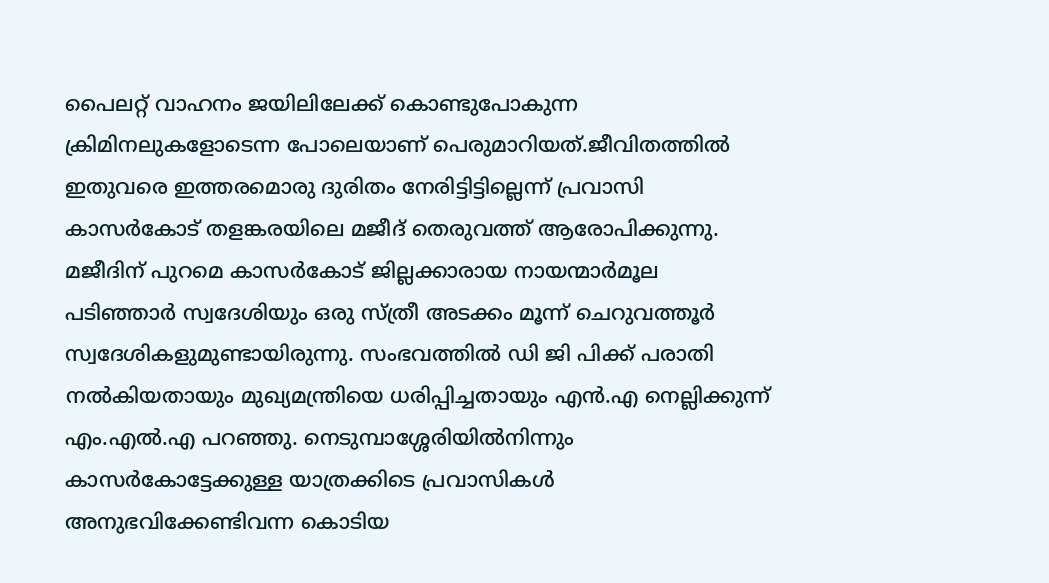പൈലറ്റ് വാഹനം ജയിലിലേക്ക് കൊണ്ടുപോകുന്ന ക്രിമിനലുകളോടെന്ന പോലെയാണ് പെരുമാറിയത്.ജീവിതത്തിൽ ഇതുവരെ ഇത്തരമൊരു ദുരിതം നേരിട്ടിട്ടില്ലെന്ന് പ്രവാസി കാസർകോട് തളങ്കരയിലെ മജീദ് തെരുവത്ത് ആരോപിക്കുന്നു. മജീദിന് പുറമെ കാസർകോട് ജില്ലക്കാരായ നായന്മാർമൂല പടിഞ്ഞാർ സ്വദേശിയും ഒരു സ്ത്രീ അടക്കം മൂന്ന് ചെറുവത്തൂർ സ്വദേശികളുമുണ്ടായിരുന്നു. സംഭവത്തിൽ ഡി ജി പിക്ക് പരാതി നല്‍കിയതായും മുഖ്യമന്ത്രിയെ ധരിപ്പിച്ചതായും എൻ.എ നെല്ലിക്കുന്ന് എം.എൽ.എ പറഞ്ഞു. നെടുമ്പാശ്ശേരിയിൽനിന്നും കാസർകോട്ടേക്കുള്ള യാത്രക്കിടെ പ്രവാസികൾ അനുഭവിക്കേണ്ടിവന്ന കൊടിയ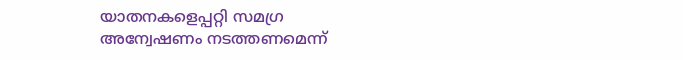യാതനകളെപ്പറ്റി സമഗ്ര അന്വേഷണം നടത്തണമെന്ന്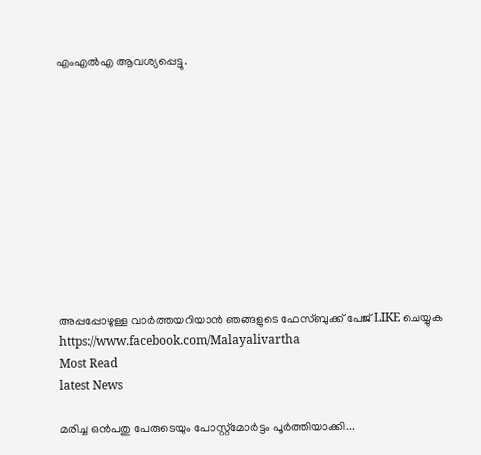എംഎൽഎ ആവശ്യപ്പെട്ടു.











അപ്പപ്പോഴുള്ള വാര്‍ത്തയറിയാന്‍ ഞങ്ങളുടെ ഫേസ്‌ബുക്ക്‌ പേജ് LIKE ചെയ്യുക
https://www.facebook.com/Malayalivartha
Most Read
latest News

മരിച്ച ഒൻപതു പേരുടെയും പോസ്റ്റ്‌മോർട്ടം പൂർത്തിയാക്കി...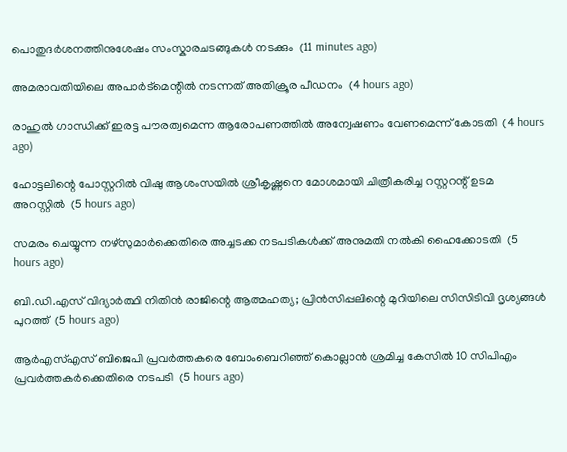പൊതുദര്‍ശനത്തിനുശേഷം സംസ്കാരചടങ്ങുകൾ നടക്കും  (11 minutes ago)

അമരാവതിയിലെ അപാര്‍ട്‌മെന്റില്‍ നടന്നത് അതിക്രൂര പീഡനം  (4 hours ago)

രാഹുല്‍ ഗാന്ധിക്ക് ഇരട്ട പൗരത്വമെന്ന ആരോപണത്തില്‍ അന്വേഷണം വേണമെന്ന് കോടതി  (4 hours ago)

ഹോട്ടലിന്റെ പോസ്റ്ററില്‍ വിഷു ആശംസയില്‍ ശ്രീകൃഷ്ണനെ മോശമായി ചിത്രീകരിച്ച റസ്റ്ററന്റ് ഉടമ അറസ്റ്റില്‍  (5 hours ago)

സമരം ചെയ്യുന്ന നഴ്‌സുമാര്‍ക്കെതിരെ അച്ചടക്ക നടപടികള്‍ക്ക് അനുമതി നല്‍കി ഹൈക്കോടതി  (5 hours ago)

ബി.ഡി.എസ് വിദ്യാര്‍ത്ഥി നിതിന്‍ രാജിന്റെ ആത്മഹത്യ; പ്രിന്‍സിപ്പലിന്റെ മുറിയിലെ സിസിടിവി ദൃശ്യങ്ങള്‍ പുറത്ത്  (5 hours ago)

ആര്‍എസ്എസ് ബിജെപി പ്രവര്‍ത്തകരെ ബോംബെറിഞ്ഞ് കൊല്ലാന്‍ ശ്രമിച്ച കേസില്‍ 10 സിപിഎം പ്രവര്‍ത്തകര്‍ക്കെതിരെ നടപടി  (5 hours ago)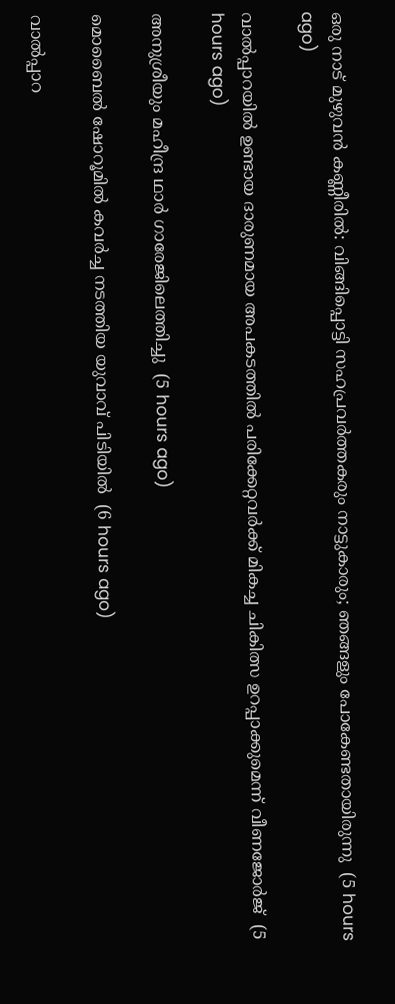ഒരു നാട് മുഴുവന്‍ കണ്ണീരില്‍: വിങ്ങിപ്പൊട്ടി സഹപ്രവര്‍ത്തകരും നാട്ടുകാരും; ഞങ്ങളും പോകേണ്ടതായിരുന്നു  (5 hours ago)

വാല്‍പ്പാറയില്‍ ഉണ്ടായ ദാരുണമായ അപകടത്തില്‍ പരിക്കേറ്റവര്‍ക്ക് മികച്ച ചികിത്സ ഉറപ്പാക്കുമെന്ന് വീണജോര്‍ജ്  (5 hours ago)

അനുശ്രീയും മഹീന്ദ്ര ഥാര്‍ ഗാരേജിലെത്തിച്ചു  (5 hours ago)

മൊബൈല്‍ ഷോറൂമില്‍ കവര്‍ച്ച നടത്തിയ യുവാവ് പിടിയില്‍  (6 hours ago)

വാല്‍പ്പാറ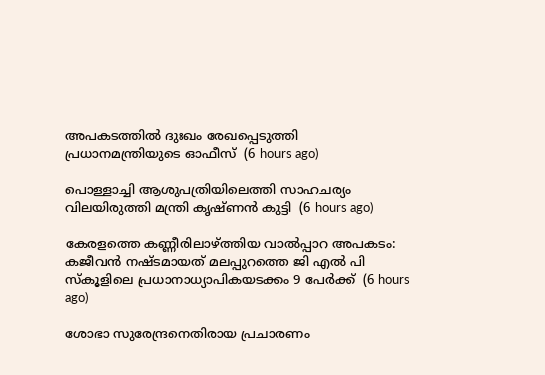അപകടത്തില്‍ ദുഃഖം രേഖപ്പെടുത്തി പ്രധാനമന്ത്രിയുടെ ഓഫീസ്  (6 hours ago)

പൊള്ളാച്ചി ആശുപത്രിയിലെത്തി സാഹചര്യം വിലയിരുത്തി മന്ത്രി കൃഷ്ണന്‍ കുട്ടി  (6 hours ago)

കേരളത്തെ കണ്ണീരിലാഴ്ത്തിയ വാല്‍പ്പാറ അപകടം: കജീവന്‍ നഷ്ടമായത് മലപ്പുറത്തെ ജി എല്‍ പി സ്‌കൂളിലെ പ്രധാനാധ്യാപികയടക്കം 9 പേര്‍ക്ക്  (6 hours ago)

ശോഭാ സുരേന്ദ്രനെതിരായ പ്രചാരണം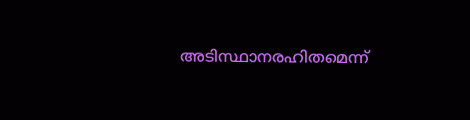അടിസ്ഥാനരഹിതമെന്ന്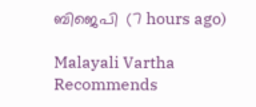ബിജെപി  (7 hours ago)

Malayali Vartha Recommends